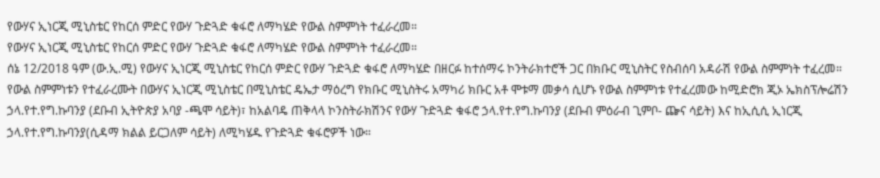የውሃና ኢነርጂ ሚኒስቴር የከርሰ ምድር የውሃ ጉድጓድ ቁፋሮ ለማካሄድ የውል ስምምነት ተፈራረመ።
የውሃና ኢነርጂ ሚኒስቴር የከርሰ ምድር የውሃ ጉድጓድ ቁፋሮ ለማካሄድ የውል ስምምነት ተፈራረመ።
ሰኔ 12/2018 ዓም (ው.ኢ.ሚ) የውሃና ኢነርጂ ሚኒስቴር የከርሰ ምድር የውሃ ጉድጓድ ቁፋሮ ለማካሄድ በዘርፉ ከተሰማሩ ኮንትራክተሮች ጋር በክቡር ሚኒስትር የስብሰባ አዳራሽ የውል ስምምነት ተፈረመ።
የውል ስምምነቱን የተፈራረሙት በውሃና ኢነርጂ ሚኒስቴር በሚኒስቴር ዴኤታ ማዕረግ የክቡር ሚኒስትሩ አማካሪ ክቡር አቶ ሞቱማ መቃሳ ሲሆኑ የውል ስምምነቱ የተፈረመው ከሚድሮክ ጂኦ ኤክስፕሎሬሽን ኃላ.የተ.የግ.ኩባንያ (ደቡብ ኢትዮጵያ አባያ -ጫሞ ሳይት)፣ ከአልባዴ ጠቅላላ ኮንስትራክሽንና የውሃ ጉድጓድ ቁፋሮ ኃላ.የተ.የግ.ኩባንያ (ደቡብ ምዕራብ ጊምቦ- ጬና ሳይት) እና ከኢሲሲ ኢነርጂ ኃላ.የተ.የግ.ኩባንያ(ሲዳማ ክልል ይርጋለም ሳይት) ለሚካሄዱ የጉድጓድ ቁፋሮዎች ነው።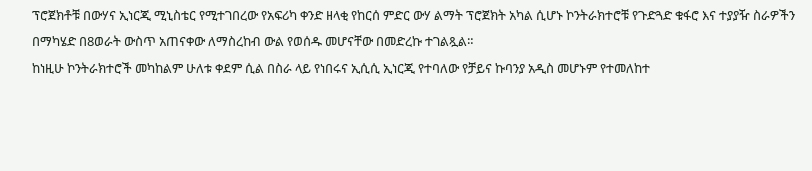ፕሮጀክቶቹ በውሃና ኢነርጂ ሚኒስቴር የሚተገበረው የአፍሪካ ቀንድ ዘላቂ የከርሰ ምድር ውሃ ልማት ፕሮጀክት አካል ሲሆኑ ኮንትራክተሮቹ የጉድጓድ ቁፋሮ እና ተያያዥ ስራዎችን በማካሄድ በ8ወራት ውስጥ አጠናቀው ለማስረከብ ውል የወሰዱ መሆናቸው በመድረኩ ተገልጿል።
ከነዚሁ ኮንትራክተሮች መካከልም ሁለቱ ቀደም ሲል በስራ ላይ የነበሩና ኢሲሲ ኢነርጂ የተባለው የቻይና ኩባንያ አዲስ መሆኑም የተመለከተ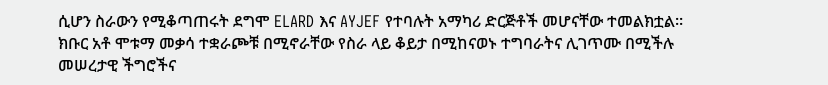ሲሆን ስራውን የሚቆጣጠሩት ደግሞ ELARD እና AYJEF የተባሉት አማካሪ ድርጅቶች መሆናቸው ተመልክቷል።
ክቡር አቶ ሞቱማ መቃሳ ተቋራጮቹ በሚኖራቸው የስራ ላይ ቆይታ በሚከናወኑ ተግባራትና ሊገጥሙ በሚችሉ መሠረታዊ ችግሮችና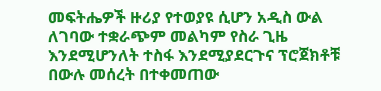መፍትሔዎች ዙሪያ የተወያዩ ሲሆን አዲስ ውል ለገባው ተቋራጭም መልካም የስራ ጊዜ እንደሚሆንለት ተስፋ እንደሚያደርጉና ፕሮጀክቶቹ በውሉ መሰረት በተቀመጠው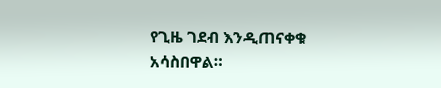የጊዜ ገደብ እንዲጠናቀቁ አሳስበዋል።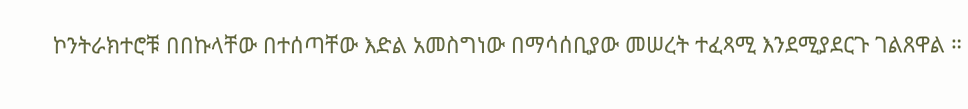ኮንትራክተሮቹ በበኩላቸው በተሰጣቸው እድል አመስግነው በማሳሰቢያው መሠረት ተፈጻሚ እንደሚያደርጉ ገልጸዋል ።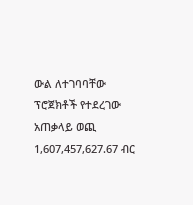ውል ለተገባባቸው ፕሮጀክቶች የተደረገው አጠቃላይ ወጪ 1,607,457,627.67 ብር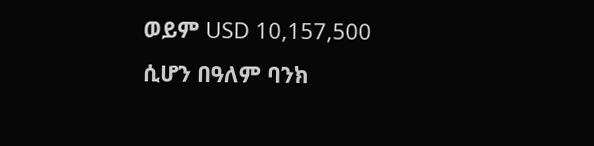ወይም USD 10,157,500 ሲሆን በዓለም ባንክ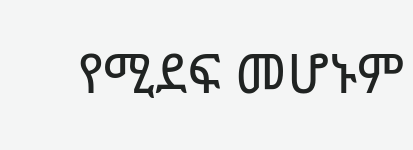የሚደፍ መሆኑም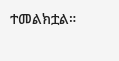ተመልክቷል።